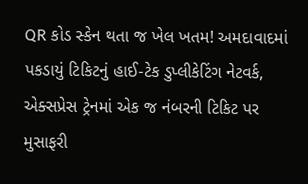QR કોડ સ્કેન થતા જ ખેલ ખતમ! અમદાવાદમાં પકડાયું ટિકિટનું હાઈ-ટેક ડુપ્લીકેટિંગ નેટવર્ક, એક્સપ્રેસ ટ્રેનમાં એક જ નંબરની ટિકિટ પર મુસાફરી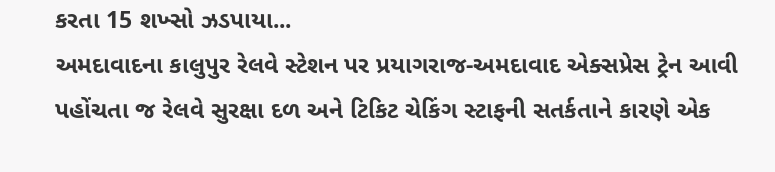કરતા 15 શખ્સો ઝડપાયા...
અમદાવાદના કાલુપુર રેલવે સ્ટેશન પર પ્રયાગરાજ-અમદાવાદ એક્સપ્રેસ ટ્રેન આવી પહોંચતા જ રેલવે સુરક્ષા દળ અને ટિકિટ ચેકિંગ સ્ટાફની સતર્કતાને કારણે એક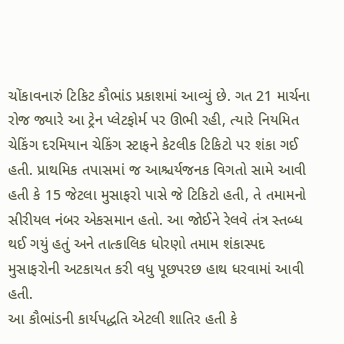ચોંકાવનારું ટિકિટ કૌભાંડ પ્રકાશમાં આવ્યું છે. ગત 21 માર્ચના રોજ જ્યારે આ ટ્રેન પ્લેટફોર્મ પર ઊભી રહી, ત્યારે નિયમિત ચેકિંગ દરમિયાન ચેકિંગ સ્ટાફને કેટલીક ટિકિટો પર શંકા ગઈ હતી. પ્રાથમિક તપાસમાં જ આશ્ચર્યજનક વિગતો સામે આવી હતી કે 15 જેટલા મુસાફરો પાસે જે ટિકિટો હતી, તે તમામનો સીરીયલ નંબર એકસમાન હતો. આ જોઈને રેલવે તંત્ર સ્તબ્ધ થઈ ગયું હતું અને તાત્કાલિક ધોરણો તમામ શંકાસ્પદ મુસાફરોની અટકાયત કરી વધુ પૂછપરછ હાથ ધરવામાં આવી હતી.
આ કૌભાંડની કાર્યપદ્ધતિ એટલી શાતિર હતી કે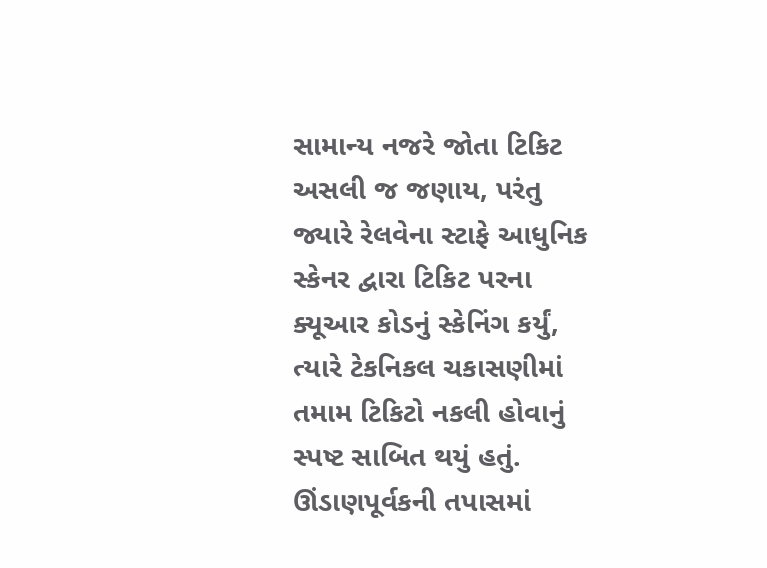સામાન્ય નજરે જોતા ટિકિટ અસલી જ જણાય, પરંતુ જ્યારે રેલવેના સ્ટાફે આધુનિક સ્કેનર દ્વારા ટિકિટ પરના ક્યૂઆર કોડનું સ્કેનિંગ કર્યું, ત્યારે ટેકનિકલ ચકાસણીમાં તમામ ટિકિટો નકલી હોવાનું સ્પષ્ટ સાબિત થયું હતું. ઊંડાણપૂર્વકની તપાસમાં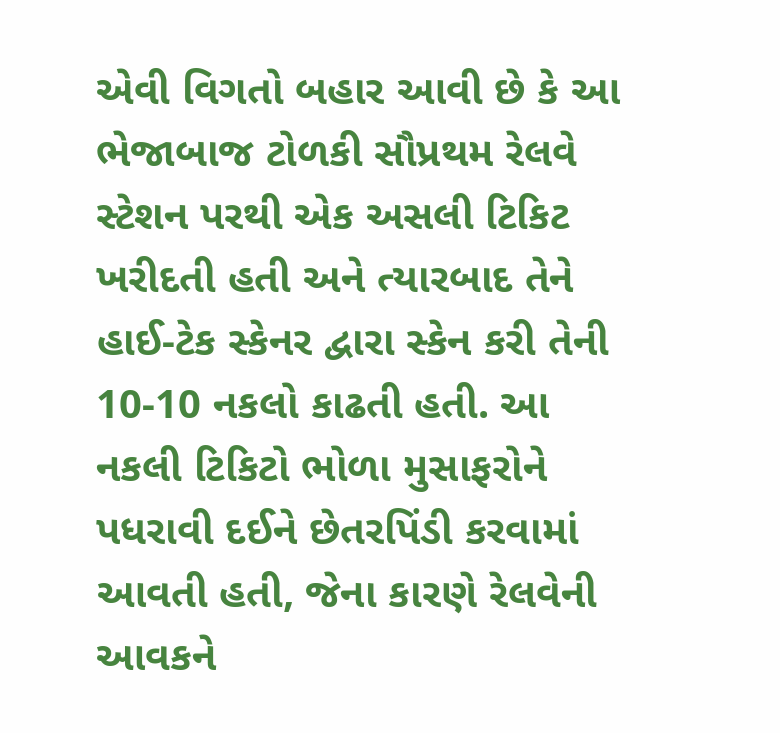એવી વિગતો બહાર આવી છે કે આ ભેજાબાજ ટોળકી સૌપ્રથમ રેલવે સ્ટેશન પરથી એક અસલી ટિકિટ ખરીદતી હતી અને ત્યારબાદ તેને હાઈ-ટેક સ્કેનર દ્વારા સ્કેન કરી તેની 10-10 નકલો કાઢતી હતી. આ નકલી ટિકિટો ભોળા મુસાફરોને પધરાવી દઈને છેતરપિંડી કરવામાં આવતી હતી, જેના કારણે રેલવેની આવકને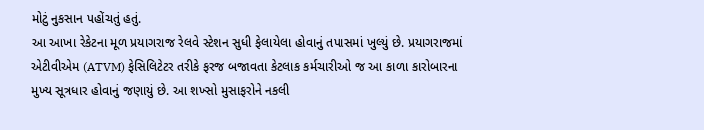મોટું નુકસાન પહોંચતું હતું.
આ આખા રેકેટના મૂળ પ્રયાગરાજ રેલવે સ્ટેશન સુધી ફેલાયેલા હોવાનું તપાસમાં ખુલ્યું છે. પ્રયાગરાજમાં એટીવીએમ (ATVM) ફેસિલિટેટર તરીકે ફરજ બજાવતા કેટલાક કર્મચારીઓ જ આ કાળા કારોબારના મુખ્ય સૂત્રધાર હોવાનું જણાયું છે. આ શખ્સો મુસાફરોને નકલી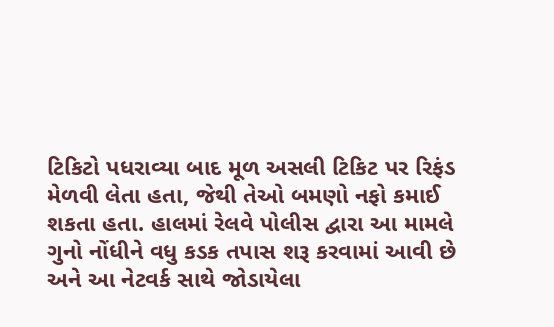ટિકિટો પધરાવ્યા બાદ મૂળ અસલી ટિકિટ પર રિફંડ મેળવી લેતા હતા, જેથી તેઓ બમણો નફો કમાઈ શકતા હતા. હાલમાં રેલવે પોલીસ દ્વારા આ મામલે ગુનો નોંધીને વધુ કડક તપાસ શરૂ કરવામાં આવી છે અને આ નેટવર્ક સાથે જોડાયેલા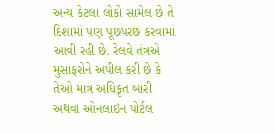અન્ય કેટલા લોકો સામેલ છે તે દિશામાં પણ પૂછપરછ કરવામાં આવી રહી છે. રેલવે તંત્રએ મુસાફરોને અપીલ કરી છે કે તેઓ માત્ર અધિકૃત બારી અથવા ઓનલાઇન પોર્ટલ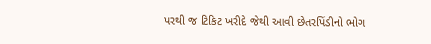પરથી જ ટિકિટ ખરીદે જેથી આવી છેતરપિંડીનો ભોગ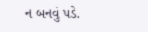ન બનવું પડે.